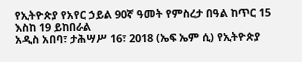የኢትዮጵያ የአየር ኃይል 90ኛ ዓመት የምስረታ በዓል ከጥር 15 እስከ 19 ይከበራል
አዲስ አበባ፣ ታሕሣሥ 16፣ 2018 (ኤፍ ኤም ሲ) የኢትዮጵያ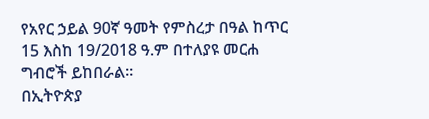የአየር ኃይል 90ኛ ዓመት የምስረታ በዓል ከጥር 15 እስከ 19/2018 ዓ.ም በተለያዩ መርሐ ግብሮች ይከበራል።
በኢትዮጵያ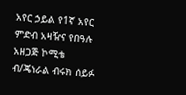አየር ኃይል የ1ኛ አየር ምድብ አዛዥና የበዓሉ አዘጋጅ ኮሚቴ ብ/ጄነራል ብሩክ ሰይፉ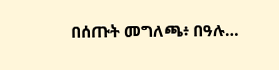በሰጡት መግለጫ፥ በዓሉ…